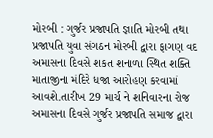મોરબી : ગુર્જર પ્રજાપતિ જ્ઞાતિ મોરબી તથા પ્રજાપતિ યુવા સંગઠન મોરબી દ્વારા ફાગણ વદ અમાસના દિવસે શકત શનાળા સ્થિત શક્તિ માતાજીના મંદિરે ધજા આરોહણ કરવામાં આવશે.તારીખ 29 માર્ચ ને શનિવારના રોજ અમાસના દિવસે ગુર્જર પ્રજાપતિ સમાજ દ્વારા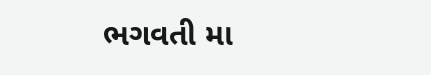ભગવતી મા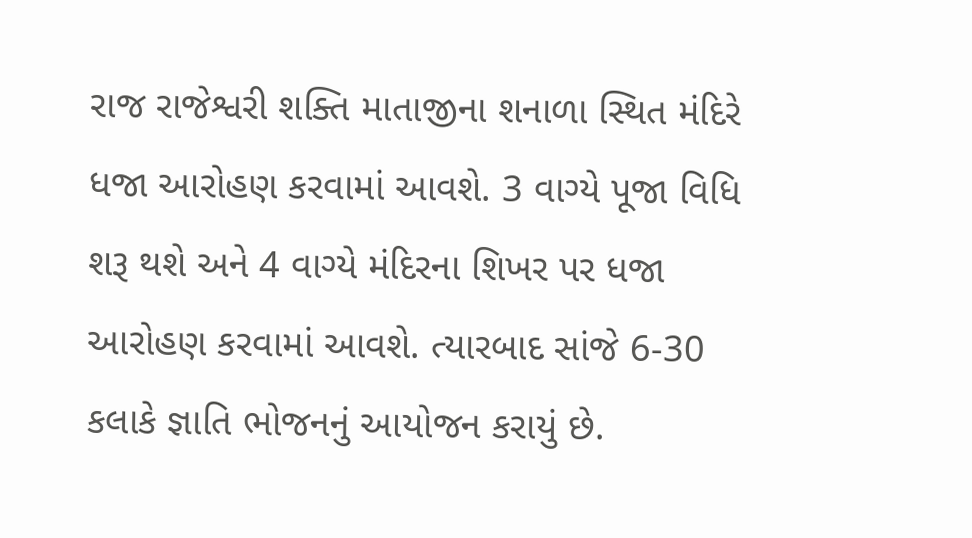રાજ રાજેશ્વરી શક્તિ માતાજીના શનાળા સ્થિત મંદિરે ધજા આરોહણ કરવામાં આવશે. 3 વાગ્યે પૂજા વિધિ શરૂ થશે અને 4 વાગ્યે મંદિરના શિખર પર ધજા આરોહણ કરવામાં આવશે. ત્યારબાદ સાંજે 6-30 કલાકે જ્ઞાતિ ભોજનનું આયોજન કરાયું છે.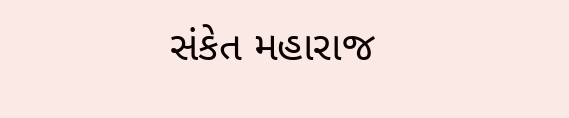સંકેત મહારાજ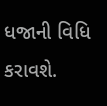ધજાની વિધિ કરાવશે.